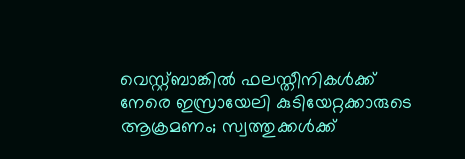വെസ്റ്റ്ബാങ്കിൽ ഫലസ്തീനികൾക്ക് നേരെ ഇസ്രായേലി കുടിയേറ്റക്കാരുടെ ആക്രമണം; സ്വത്തുക്കൾക്ക്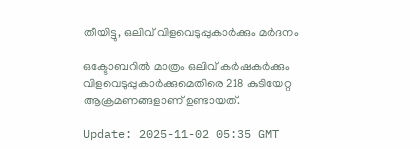തീയിട്ടു, ഒലിവ് വിളവെടുപ്പുകാർക്കും മർദനം

ഒക്ടോബറിൽ മാത്രം ഒലിവ് കർഷകർക്കും വിളവെടുപ്പുകാർക്കുമെതിരെ 218 കുടിയേറ്റ ആക്രമണങ്ങളാണ് ഉണ്ടായത്.

Update: 2025-11-02 05:35 GMT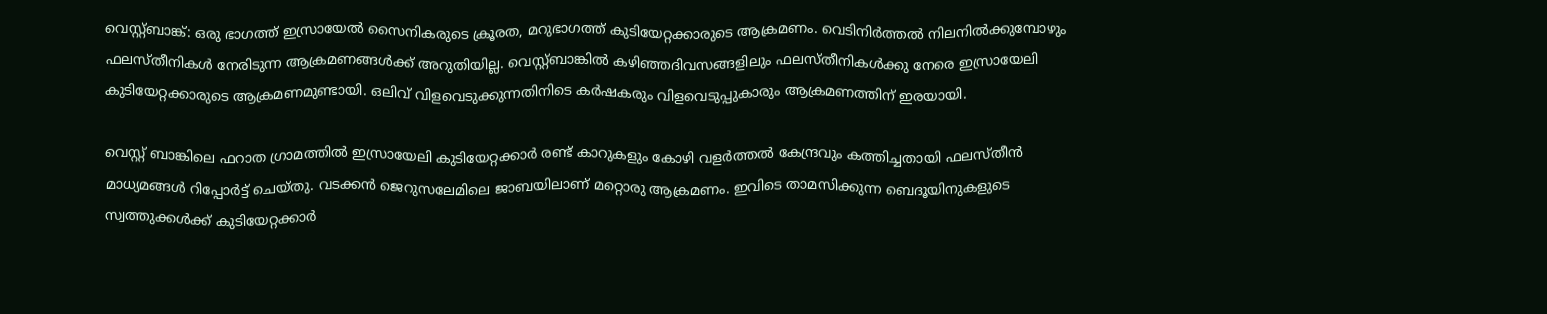വെസ്റ്റ്ബാങ്ക്: ഒരു ഭാഗത്ത് ഇസ്രായേൽ സൈനികരുടെ ക്രൂരത, മറുഭാഗത്ത് കുടിയേറ്റക്കാരുടെ ആക്രമണം. വെടിനിർത്തൽ നിലനിൽക്കുമ്പോഴും ഫലസ്തീനികൾ നേരിടുന്ന ആക്രമണങ്ങൾക്ക് അറുതിയില്ല. വെസ്റ്റ്ബാങ്കിൽ കഴിഞ്ഞദിവസങ്ങളിലും ഫലസ്തീനികൾക്കു നേരെ ഇസ്രായേലി കുടിയേറ്റക്കാരുടെ ആക്രമണമുണ്ടായി. ഒലിവ് വിളവെടുക്കുന്നതി‌നിടെ കർഷകരും വിളവെടുപ്പുകാരും ആക്രമണത്തിന് ഇരയായി.

വെസ്റ്റ് ബാങ്കിലെ ഫറാത ഗ്രാമത്തിൽ ഇസ്രായേലി കുടിയേറ്റക്കാർ രണ്ട് കാറുകളും കോഴി വളർത്തൽ കേന്ദ്രവും കത്തിച്ചതായി ഫലസ്തീൻ മാധ്യമങ്ങൾ റിപ്പോർട്ട് ചെയ്തു. വടക്കൻ ജെറുസലേമിലെ ജാബയിലാണ് മറ്റൊരു ആക്രമണം. ഇവിടെ താമസിക്കുന്ന ബെദൂയിനുകളുടെ സ്വത്തുക്കൾക്ക് കുടിയേറ്റക്കാർ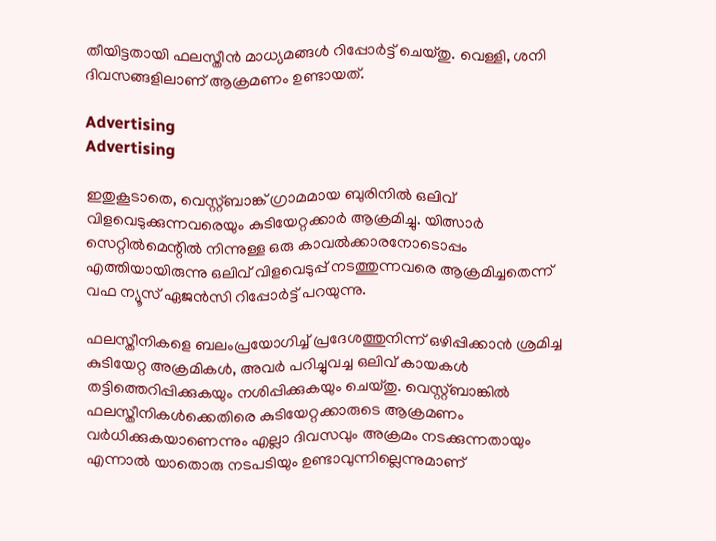തീയിട്ടതായി ഫലസ്തീൻ മാധ്യമങ്ങൾ റിപ്പോർട്ട് ചെയ്തു. വെള്ളി, ശനി ദിവസങ്ങളിലാണ് ആക്രമണം ഉണ്ടായത്.

Advertising
Advertising

ഇതുകൂടാതെ, വെസ്റ്റ്ബാങ്ക് ഗ്രാമമായ ബുരിനിൽ ഒലിവ് വിളവെടുക്കുന്നവരെയും കുടിയേറ്റക്കാർ ആക്രമിച്ചു. യിത്സാർ സെറ്റിൽമെന്റിൽ നിന്നുള്ള ഒരു കാവൽക്കാരനോടൊപ്പം എത്തിയായിരുന്നു ഒലിവ് വിളവെടുപ്പ് നടത്തുന്നവരെ ആക്രമിച്ചതെന്ന് വഫ ന്യൂസ് ഏജൻസി റിപ്പോർട്ട് പറയുന്നു.

ഫലസ്തീനികളെ ബലംപ്രയോഗിച്ച് പ്രദേശത്തുനിന്ന് ഒഴിപ്പിക്കാൻ ശ്രമിച്ച കുടിയേറ്റ അക്രമികൾ, അവർ പറിച്ചുവച്ച ഒലിവ് കായകൾ തട്ടിത്തെറിപ്പിക്കുകയും നശിപ്പിക്കുകയും ചെയ്തു. വെസ്റ്റ്ബാങ്കിൽ ഫലസ്തീനികൾക്കെതിരെ കുടിയേറ്റക്കാരുടെ ആക്രമണം വർധിക്കുകയാണെന്നും എല്ലാ ദിവസവും അക്രമം നടക്കുന്നതായും എന്നാൽ യാതൊരു നടപടിയും ഉണ്ടാവുന്നില്ലെന്നുമാണ്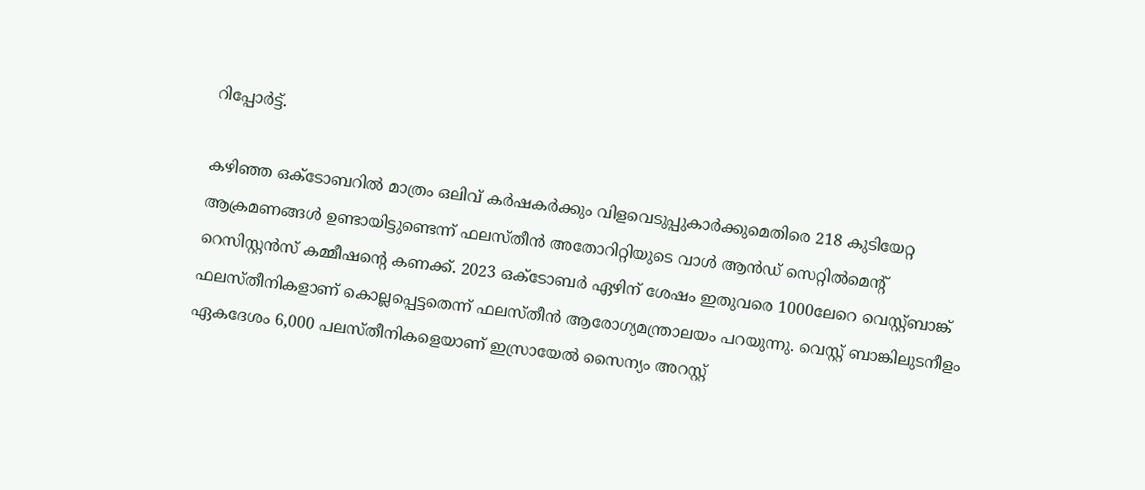റിപ്പോർട്ട്.

കഴിഞ്ഞ ഒക്ടോബറിൽ മാത്രം ഒലിവ് കർഷകർക്കും വിളവെടുപ്പുകാർക്കുമെതിരെ 218 കുടിയേറ്റ ആക്രമണങ്ങൾ ഉണ്ടായിട്ടുണ്ടെന്ന് ഫലസ്തീൻ അതോറിറ്റിയുടെ വാൾ ആൻഡ് സെറ്റിൽമെന്റ് റെസിസ്റ്റൻസ് കമ്മീഷന്റെ കണക്ക്. 2023 ഒക്ടോബർ ഏഴിന് ശേഷം ഇതുവരെ 1000ലേറെ വെസ്റ്റ്ബാങ്ക് ഫലസ്തീനികളാണ് കൊല്ലപ്പെട്ടതെന്ന് ഫലസ്തീൻ ആരോഗ്യമന്ത്രാലയം പറയുന്നു. വെസ്റ്റ് ബാങ്കിലുടനീളം ഏകദേശം 6,000 പലസ്തീനികളെയാണ് ഇസ്രായേൽ സൈന്യം അറസ്റ്റ്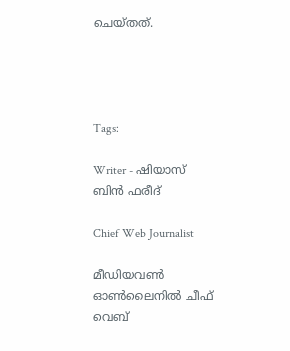ചെയ്തത്.




Tags:

Writer - ഷിയാസ് ബിന്‍ ഫരീദ്

Chief Web Journalist

മീഡിയവണ്‍ ഓണ്‍ലൈനില്‍ ചീഫ് വെബ്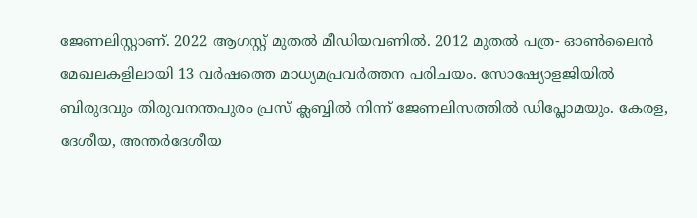ജേണലിസ്റ്റാണ്. 2022 ആഗസ്റ്റ് മുതല്‍ മീഡിയവണില്‍. 2012 മുതല്‍ പത്ര- ഓണ്‍ലൈന്‍ മേഖലകളിലായി 13 വര്‍ഷത്തെ മാധ്യമപ്രവര്‍ത്തന പരിചയം. സോഷ്യോളജിയില്‍ ബിരുദവും തിരുവനന്തപുരം പ്രസ് ക്ലബ്ബില്‍ നിന്ന് ജേണലിസത്തില്‍ ഡിപ്ലോമയും. കേരള, ദേശീയ, അന്തര്‍ദേശീയ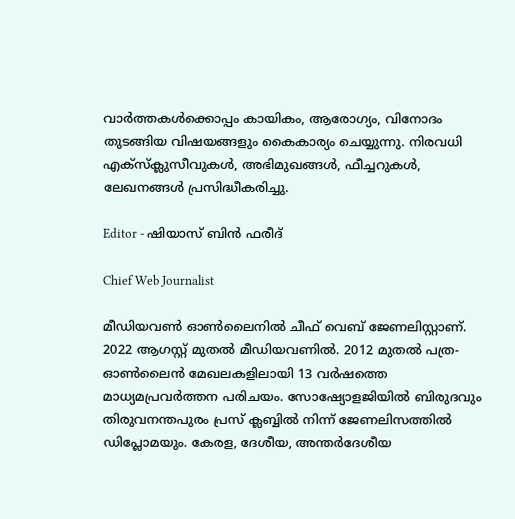വാര്‍ത്തകള്‍ക്കൊപ്പം കായികം, ആരോഗ്യം, വിനോദം തുടങ്ങിയ വിഷയങ്ങളും കൈകാര്യം ചെയ്യുന്നു. നിരവധി എക്സ്ക്ലുസീവുകള്‍, അഭിമുഖങ്ങള്‍, ഫീച്ചറുകള്‍, ലേഖനങ്ങള്‍ പ്രസിദ്ധീകരിച്ചു.

Editor - ഷിയാസ് ബിന്‍ ഫരീദ്

Chief Web Journalist

മീഡിയവണ്‍ ഓണ്‍ലൈനില്‍ ചീഫ് വെബ് ജേണലിസ്റ്റാണ്. 2022 ആഗസ്റ്റ് മുതല്‍ മീഡിയവണില്‍. 2012 മുതല്‍ പത്ര- ഓണ്‍ലൈന്‍ മേഖലകളിലായി 13 വര്‍ഷത്തെ മാധ്യമപ്രവര്‍ത്തന പരിചയം. സോഷ്യോളജിയില്‍ ബിരുദവും തിരുവനന്തപുരം പ്രസ് ക്ലബ്ബില്‍ നിന്ന് ജേണലിസത്തില്‍ ഡിപ്ലോമയും. കേരള, ദേശീയ, അന്തര്‍ദേശീയ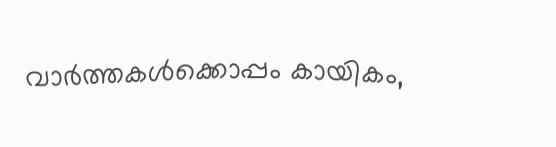വാര്‍ത്തകള്‍ക്കൊപ്പം കായികം,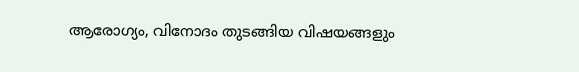ആരോഗ്യം, വിനോദം തുടങ്ങിയ വിഷയങ്ങളും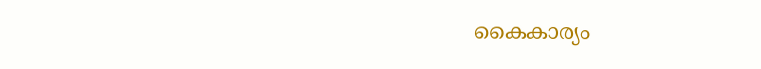കൈകാര്യം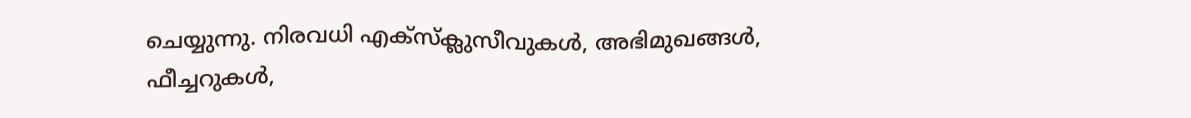ചെയ്യുന്നു. നിരവധി എക്സ്ക്ലുസീവുകള്‍, അഭിമുഖങ്ങള്‍, ഫീച്ചറുകള്‍,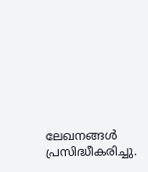ലേഖനങ്ങള്‍ പ്രസിദ്ധീകരിച്ചു.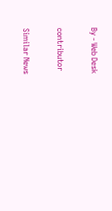By - Web Desk

contributor

Similar News